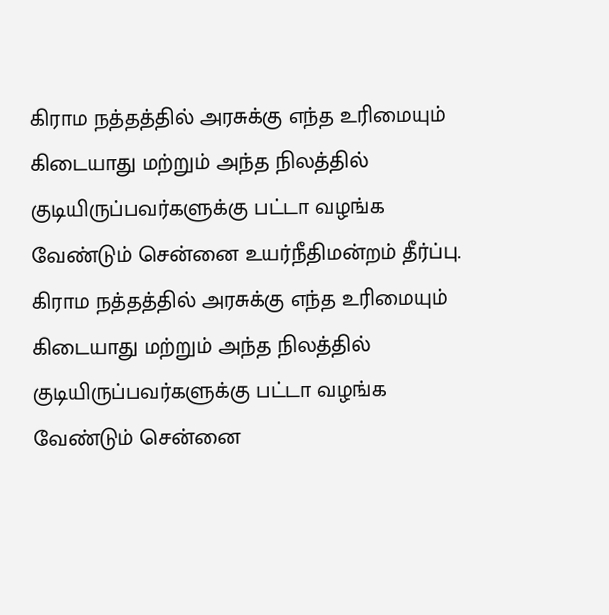கிராம நத்தத்தில் அரசுக்கு எந்த உரிமையும் கிடையாது மற்றும் அந்த நிலத்தில் குடியிருப்பவர்களுக்கு பட்டா வழங்க வேண்டும் சென்னை உயர்நீதிமன்றம் தீர்ப்பு.
கிராம நத்தத்தில் அரசுக்கு எந்த உரிமையும் கிடையாது மற்றும் அந்த நிலத்தில் குடியிருப்பவர்களுக்கு பட்டா வழங்க வேண்டும் சென்னை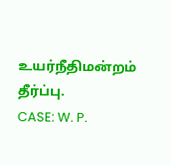உயர்நீதிமன்றம் தீர்ப்பு.
CASE: W. P.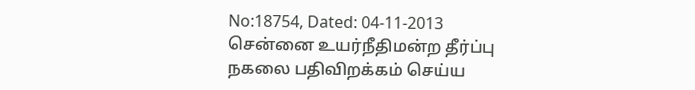No:18754, Dated: 04-11-2013
சென்னை உயர்நீதிமன்ற தீர்ப்பு நகலை பதிவிறக்கம் செய்ய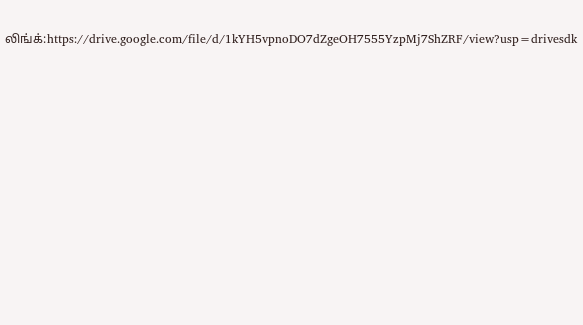லிங்க்:https://drive.google.com/file/d/1kYH5vpnoDO7dZgeOH7555YzpMj7ShZRF/view?usp=drivesdk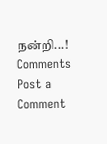நன்றி...!
Comments
Post a Comment